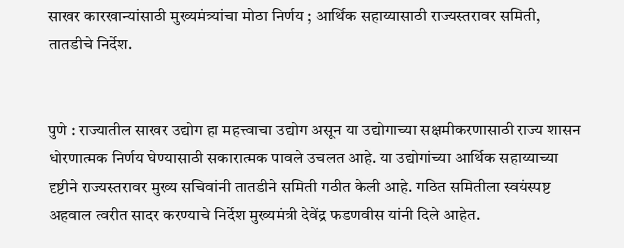साखर कारखान्यांसाठी मुख्यमंत्र्यांचा मोठा निर्णय ; आर्थिक सहाय्यासाठी राज्यस्तरावर समिती, तातडीचे निर्देश.


पुणे : राज्यातील साखर उद्योग हा महत्त्वाचा उद्योग असून या उद्योगाच्या सक्षमीकरणासाठी राज्य शासन धोरणात्मक निर्णय घेण्यासाठी सकारात्मक पावले उचलत आहे. या उद्योगांच्या आर्थिक सहाय्याच्या दृष्टीने राज्यस्तरावर मुख्य सचिवांनी तातडीने समिती गठीत केली आहे. गठित समितीला स्वयंस्पष्ट अहवाल त्वरीत सादर करण्याचे निर्देश मुख्यमंत्री देवेंद्र फडणवीस यांनी दिले आहेत.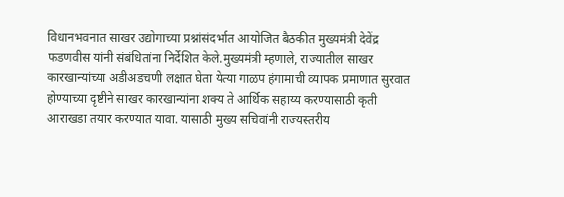विधानभवनात साखर उद्योगाच्या प्रश्नांसंदर्भात आयोजित बैठकीत मुख्यमंत्री देवेंद्र फडणवीस यांनी संबंधितांना निर्देशित केले.मुख्यमंत्री म्हणाले, राज्यातील साखर कारखान्यांच्या अडीअडचणी लक्षात घेता येत्या गाळप हंगामाची व्यापक प्रमाणात सुरवात होण्याच्या दृष्टीने साखर कारखान्यांना शक्य ते आर्थिक सहाय्य करण्यासाठी कृती आराखडा तयार करण्यात यावा. यासाठी मुख्य सचिवांनी राज्यस्तरीय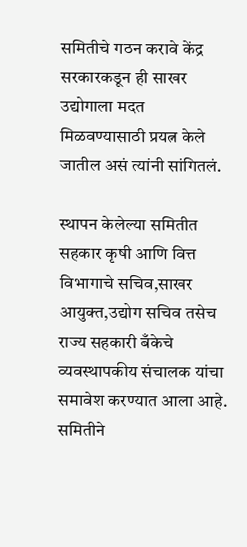समितीचे गठन करावे केंद्र सरकारकडून ही साखर उद्योगाला मदत मिळवण्यासाठी प्रयत्न केले जातील असं त्यांनी सांगितलं.

स्थापन केलेल्या समितीत सहकार कृषी आणि वित्त विभागाचे सचिव,साखर आयुक्त,उद्योग सचिव तसेच राज्य सहकारी बँकेचे व्यवस्थापकीय संचालक यांचा समावेश करण्यात आला आहे. समितीने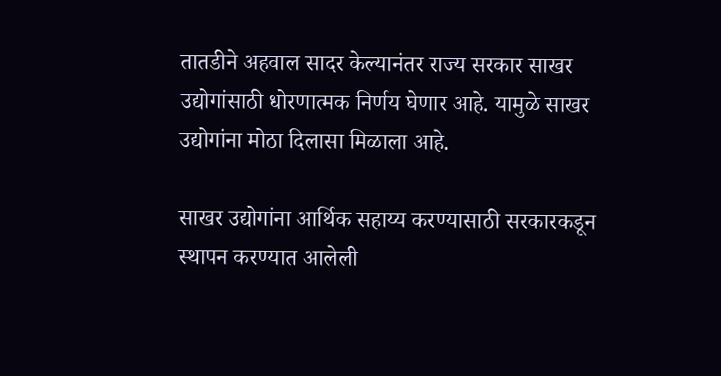तातडीने अहवाल सादर केल्यानंतर राज्य सरकार साखर उद्योगांसाठी धोरणात्मक निर्णय घेणार आहे. यामुळे साखर उद्योगांना मोठा दिलासा मिळाला आहे.

साखर उद्योगांना आर्थिक सहाय्य करण्यासाठी सरकारकडून स्थापन करण्यात आलेली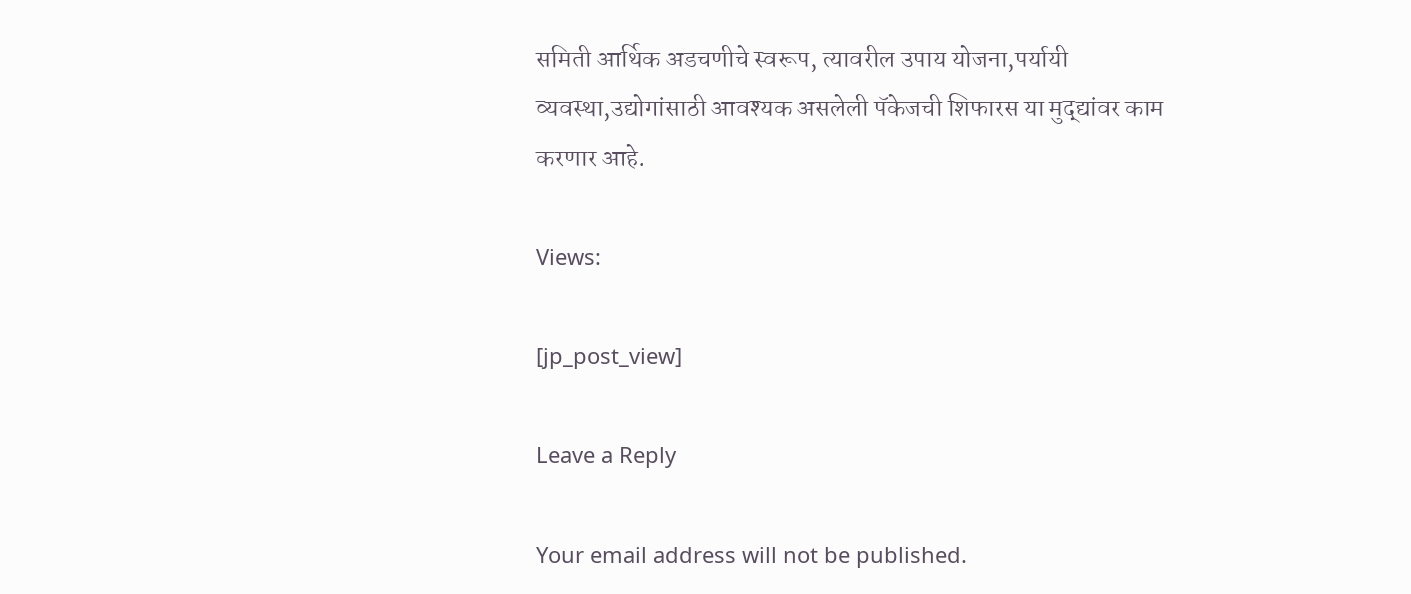समिती आर्थिक अडचणीचे स्वरूप, त्यावरील उपाय योजना,पर्यायी व्यवस्था,उद्योगांसाठी आवश्यक असलेली पॅकेजची शिफारस या मुद्द्यांवर काम करणार आहे.

Views:

[jp_post_view]

Leave a Reply

Your email address will not be published.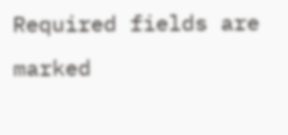Required fields are marked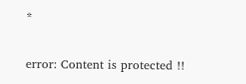*

error: Content is protected !!